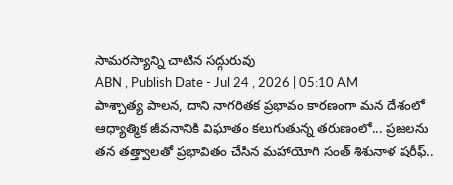సామరస్యాన్ని చాటిన సద్గురువు
ABN , Publish Date - Jul 24 , 2026 | 05:10 AM
పాశ్చాత్య పాలన, దాని నాగరితక ప్రభావం కారణంగా మన దేశంలో ఆధ్యాత్మిక జీవనానికి విఘాతం కలుగుతున్న తరుణంలో... ప్రజలను తన తత్త్వాలతో ప్రభావితం చేసిన మహాయోగి సంత్ శిశునాళ షరీఫ్..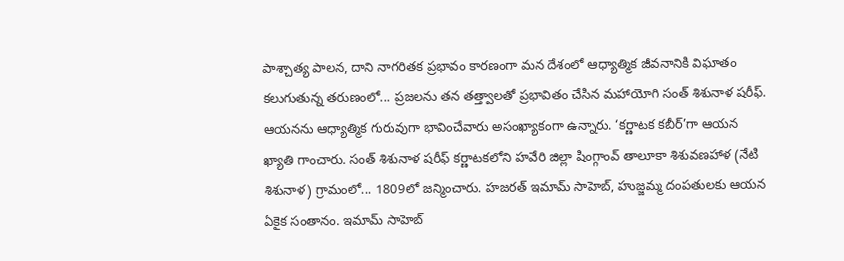పాశ్చాత్య పాలన, దాని నాగరితక ప్రభావం కారణంగా మన దేశంలో ఆధ్యాత్మిక జీవనానికి విఘాతం కలుగుతున్న తరుణంలో... ప్రజలను తన తత్త్వాలతో ప్రభావితం చేసిన మహాయోగి సంత్ శిశునాళ షరీఫ్. ఆయనను ఆధ్యాత్మిక గురువుగా భావించేవారు అసంఖ్యాకంగా ఉన్నారు. ‘కర్ణాటక కబీర్’గా ఆయన ఖ్యాతి గాంచారు. సంత్ శిశునాళ షరీఫ్ కర్ణాటకలోని హవేరి జిల్లా షింగ్గాంవ్ తాలూకా శిశువణహాళ (నేటి శిశునాళ) గ్రామంలో... 1809లో జన్మించారు. హజరత్ ఇమామ్ సాహెబ్, హుజ్జమ్మ దంపతులకు ఆయన ఏకైక సంతానం. ఇమామ్ సాహెబ్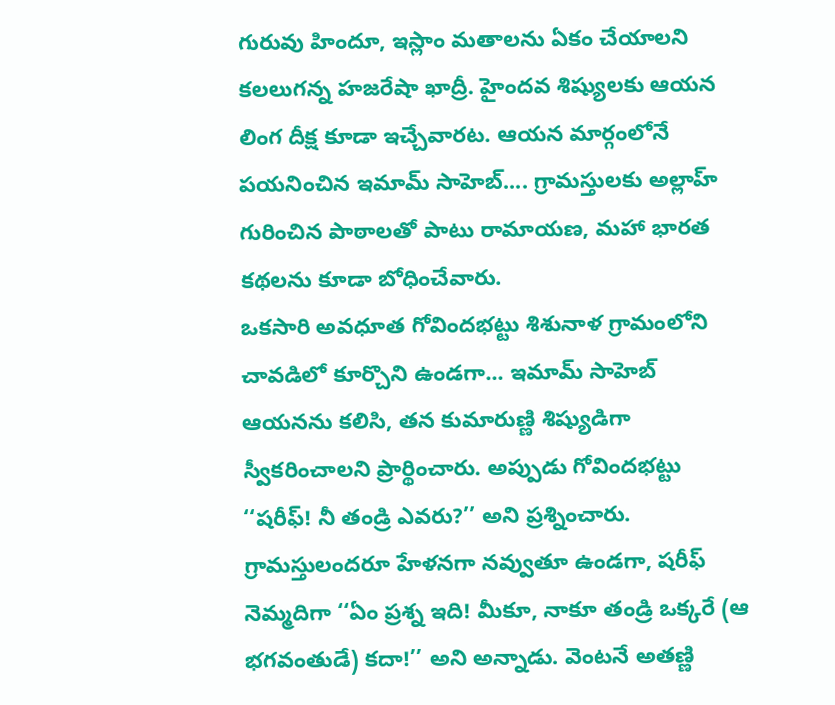గురువు హిందూ, ఇస్లాం మతాలను ఏకం చేయాలని కలలుగన్న హజరేషా ఖాద్రీ. హైందవ శిష్యులకు ఆయన లింగ దీక్ష కూడా ఇచ్చేవారట. ఆయన మార్గంలోనే పయనించిన ఇమామ్ సాహెబ్.... గ్రామస్తులకు అల్లాహ్ గురించిన పాఠాలతో పాటు రామాయణ, మహా భారత కథలను కూడా బోధించేవారు.
ఒకసారి అవధూత గోవిందభట్టు శిశునాళ గ్రామంలోని చావడిలో కూర్చొని ఉండగా... ఇమామ్ సాహెబ్ ఆయనను కలిసి, తన కుమారుణ్ణి శిష్యుడిగా స్వీకరించాలని ప్రార్థించారు. అప్పుడు గోవిందభట్టు ‘‘షరీఫ్! నీ తండ్రి ఎవరు?’’ అని ప్రశ్నించారు. గ్రామస్తులందరూ హేళనగా నవ్వుతూ ఉండగా, షరీఫ్ నెమ్మదిగా ‘‘ఏం ప్రశ్న ఇది! మీకూ, నాకూ తండ్రి ఒక్కరే (ఆ భగవంతుడే) కదా!’’ అని అన్నాడు. వెంటనే అతణ్ణి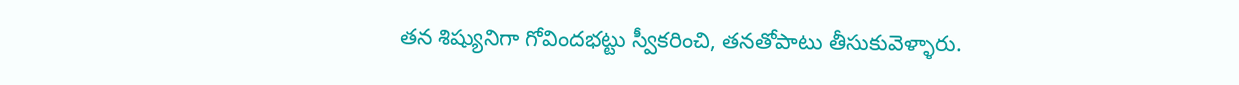తన శిష్యునిగా గోవిందభట్టు స్వీకరించి, తనతోపాటు తీసుకువెళ్ళారు.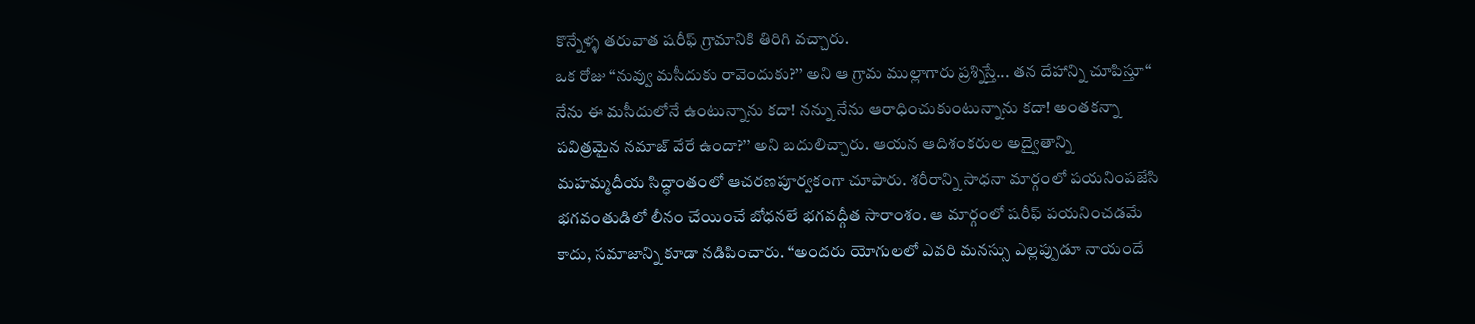కొన్నేళ్ళ తరువాత షరీఫ్ గ్రామానికి తిరిగి వచ్చారు.
ఒక రోజు ‘‘నువ్వు మసీదుకు రావెందుకు?’’ అని ఆ గ్రామ ముల్లాగారు ప్రశ్నిస్తే... తన దేహాన్ని చూపిస్తూ‘‘ నేను ఈ మసీదులోనే ఉంటున్నాను కదా! నన్ను నేను ఆరాధించుకుంటున్నాను కదా! అంతకన్నా పవిత్రమైన నమాజ్ వేరే ఉందా?’’ అని బదులిచ్చారు. ఆయన ఆదిశంకరుల అద్వైతాన్ని మహమ్మదీయ సిద్ధాంతంలో ఆచరణపూర్వకంగా చూపారు. శరీరాన్ని సాధనా మార్గంలో పయనింపజేసి భగవంతుడిలో లీనం చేయించే బోధనలే భగవద్గీత సారాంశం. ఆ మార్గంలో షరీఫ్ పయనించడమే కాదు, సమాజాన్ని కూడా నడిపించారు. ‘‘అందరు యోగులలో ఎవరి మనస్సు ఎల్లప్పుడూ నాయందే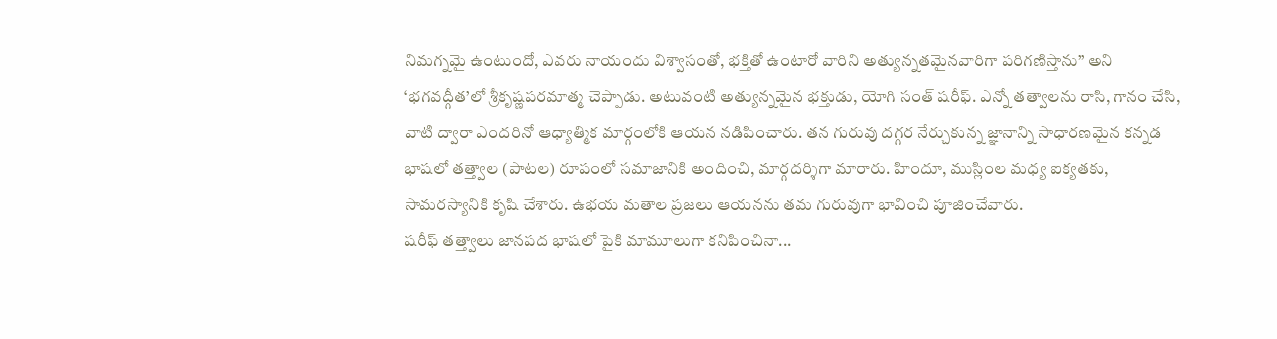నిమగ్నమై ఉంటుందో, ఎవరు నాయందు విశ్వాసంతో, భక్తితో ఉంటారో వారిని అత్యున్నతమైనవారిగా పరిగణిస్తాను’’ అని ‘భగవద్గీత’లో శ్రీకృష్ణపరమాత్మ చెప్పాడు. అటువంటి అత్యున్నమైన భక్తుడు, యోగి సంత్ షరీఫ్. ఎన్నో తత్వాలను రాసి, గానం చేసి, వాటి ద్వారా ఎందరినో ఆధ్యాత్మిక మార్గంలోకి ఆయన నడిపించారు. తన గురువు దగ్గర నేర్చుకున్న జ్ఞానాన్ని సాధారణమైన కన్నడ భాషలో తత్త్వాల (పాటల) రూపంలో సమాజానికి అందించి, మార్గదర్శిగా మారారు. హిందూ, ముస్లింల మధ్య ఐక్యతకు, సామరస్యానికి కృషి చేశారు. ఉభయ మతాల ప్రజలు ఆయనను తమ గురువుగా భావించి పూజించేవారు.
షరీఫ్ తత్త్వాలు జానపద భాషలో పైకి మామూలుగా కనిపించినా...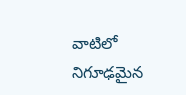వాటిలో నిగూఢమైన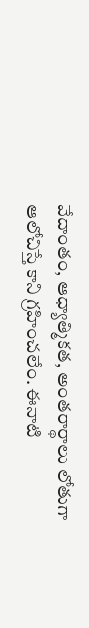వేదాంతం, ఆధ్యాత్మికత, అంతరార్థాలు లోతుగా ఆలోచిస్తే కాని గ్రహించలేం. ఈనాటి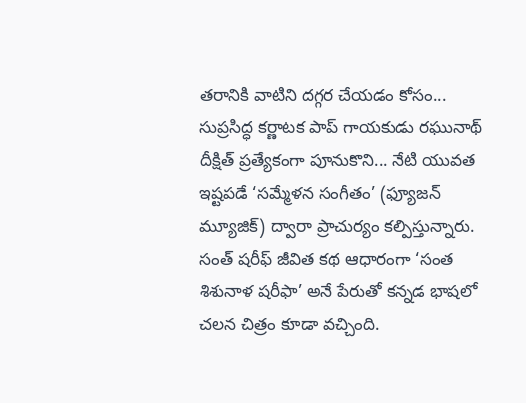తరానికి వాటిని దగ్గర చేయడం కోసం... సుప్రసిద్ధ కర్ణాటక పాప్ గాయకుడు రఘునాథ్ దీక్షిత్ ప్రత్యేకంగా పూనుకొని... నేటి యువత ఇష్టపడే ‘సమ్మేళన సంగీతం’ (ఫ్యూజన్ మ్యూజిక్) ద్వారా ప్రాచుర్యం కల్పిస్తున్నారు. సంత్ షరీఫ్ జీవిత కథ ఆధారంగా ‘సంత శిశునాళ షరీఫా’ అనే పేరుతో కన్నడ భాషలో చలన చిత్రం కూడా వచ్చింది.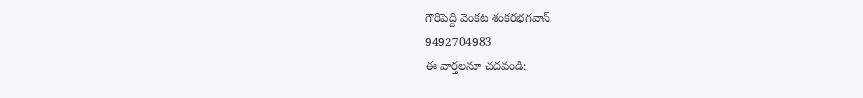గౌరిపెద్ది వెంకట శంకరభగవాన్
9492704983
ఈ వార్తలనూ చదవండి: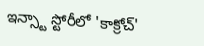ఇన్స్టా స్టోరీలో 'కాక్రోచ్'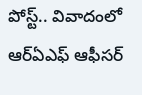పోస్ట్.. వివాదంలో ఆర్ఏఎఫ్ ఆఫీసర్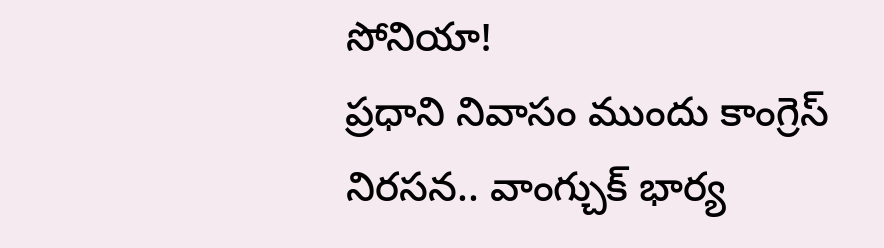సోనియా!
ప్రధాని నివాసం ముందు కాంగ్రెస్ నిరసన.. వాంగ్చుక్ భార్య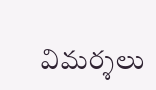విమర్శలు